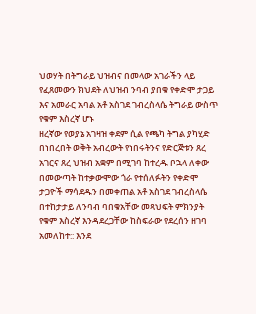ህወሃት በትግራይ ህዝብና በመላው አገራችን ላይ የፈጸመውን ክህደት ለህዝብ ንባብ ያበቁ የቀድሞ ታጋይ እና አመራር አባል አቶ አስገደ ገብረስላሴ ትግራይ ውስጥ የቁም እስረኛ ሆኑ
ዘረኛው የወያኔ አገዛዝ ቀደም ሲል የጫካ ትግል ያካሂድ በነበረበት ወቅት አብረውት የነበሩትንና የድርጅቱን ጸረ አገርና ጸረ ህዝብ አቋም በሚገባ ከተረዱ ቦኋላ ለቀው በመውጣት ከተቃውሞው ጎራ የተሰለፉትን የቀድሞ ታጋዮች ማሳደዱን በመቀጠል አቶ አስገደ ገብረስላሴ በተከታታይ ለንባብ ባበቁአቸው መጻህፍት ምክንያት የቁም እስረኛ እንዳደረጋቸው ከስፍራው የደረሰን ዘገባ አመለከተ:: እንደ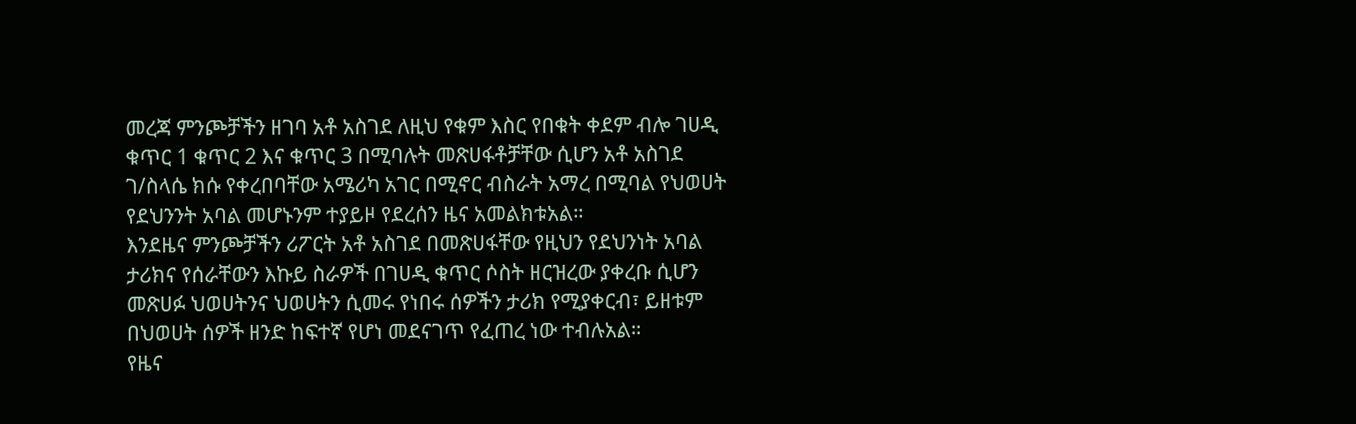መረጃ ምንጮቻችን ዘገባ አቶ አስገደ ለዚህ የቁም እስር የበቁት ቀደም ብሎ ገሀዲ ቁጥር 1 ቁጥር 2 እና ቁጥር 3 በሚባሉት መጽሀፋቶቻቸው ሲሆን አቶ አስገደ ገ/ስላሴ ክሱ የቀረበባቸው አሜሪካ አገር በሚኖር ብስራት አማረ በሚባል የህወሀት የደህንንት አባል መሆኑንም ተያይዞ የደረሰን ዜና አመልክቱአል።
እንደዜና ምንጮቻችን ሪፖርት አቶ አስገደ በመጽሀፋቸው የዚህን የደህንነት አባል ታሪክና የሰራቸውን እኩይ ስራዎች በገሀዲ ቁጥር ሶስት ዘርዝረው ያቀረቡ ሲሆን መጽሀፉ ህወሀትንና ህወሀትን ሲመሩ የነበሩ ሰዎችን ታሪክ የሚያቀርብ፣ ይዘቱም በህወሀት ሰዎች ዘንድ ከፍተኛ የሆነ መደናገጥ የፈጠረ ነው ተብሉአል።
የዜና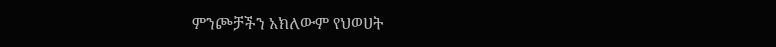ምንጮቻችን አክለውም የህወሀት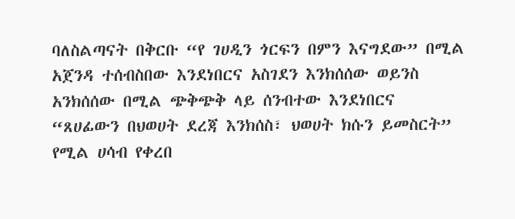ባለስልጣናት በቅርቡ “የ ገሀዲን ጎርፍን በምን እናግደው” በሚል አጀንዳ ተሰብስበው እንደነበርና አስገደን እንክሰሰው ወይንስ አንክሰሰው በሚል ጭቅጭቅ ላይ ሰንብተው እንደነበርና “ጸሀፊውን በህወሀት ደረጃ እንክሰስ፣ ህወሀት ክሱን ይመስርት” የሚል ሀሳብ የቀረበ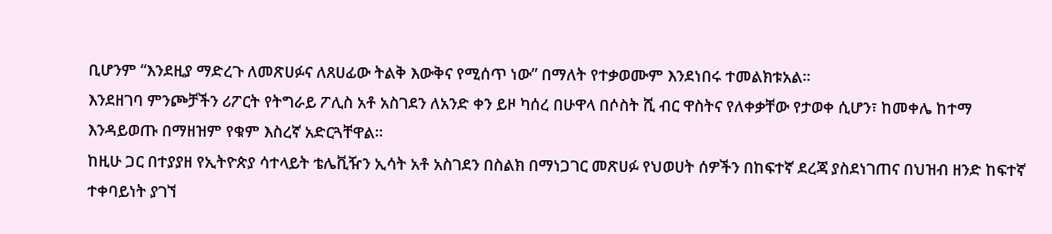ቢሆንም “እንደዚያ ማድረጉ ለመጽሀፉና ለጸሀፊው ትልቅ እውቅና የሚሰጥ ነው” በማለት የተቃወሙም እንደነበሩ ተመልክቱአል።
እንደዘገባ ምንጮቻችን ሪፖርት የትግራይ ፖሊስ አቶ አስገደን ለአንድ ቀን ይዞ ካሰረ በሁዋላ በሶስት ሺ ብር ዋስትና የለቀቃቸው የታወቀ ሲሆን፣ ከመቀሌ ከተማ እንዳይወጡ በማዘዝም የቁም እስረኛ አድርጓቸዋል።
ከዚሁ ጋር በተያያዘ የኢትዮጵያ ሳተላይት ቴሌቪዥን ኢሳት አቶ አስገደን በስልክ በማነጋገር መጽሀፉ የህወሀት ሰዎችን በከፍተኛ ደረጃ ያስደነገጠና በህዝብ ዘንድ ከፍተኛ ተቀባይነት ያገኘ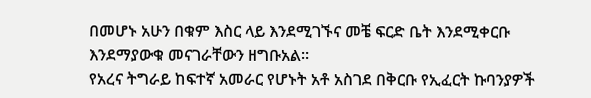በመሆኑ አሁን በቁም እስር ላይ እንደሚገኙና መቼ ፍርድ ቤት እንደሚቀርቡ እንደማያውቁ መናገራቸውን ዘግቡአል።
የአረና ትግራይ ከፍተኛ አመራር የሆኑት አቶ አስገደ በቅርቡ የኢፈርት ኩባንያዎች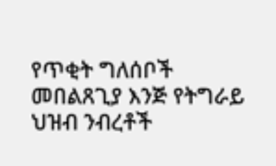የጥቂት ግለሰቦች መበልጸጊያ እንጅ የትግራይ ህዝብ ንብረቶች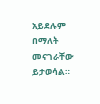አይደሉም በማለት መናገራቸው ይታወሳል።